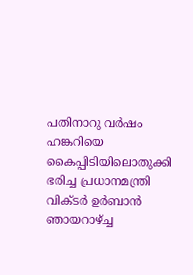പതിനാറു വർഷം ഹങ്കറിയെ കൈപ്പിടിയിലൊതുക്കി ഭരിച്ച പ്രധാനമന്ത്രി വിക്ടർ ഉർബാൻ ഞായറാഴ്ച്ച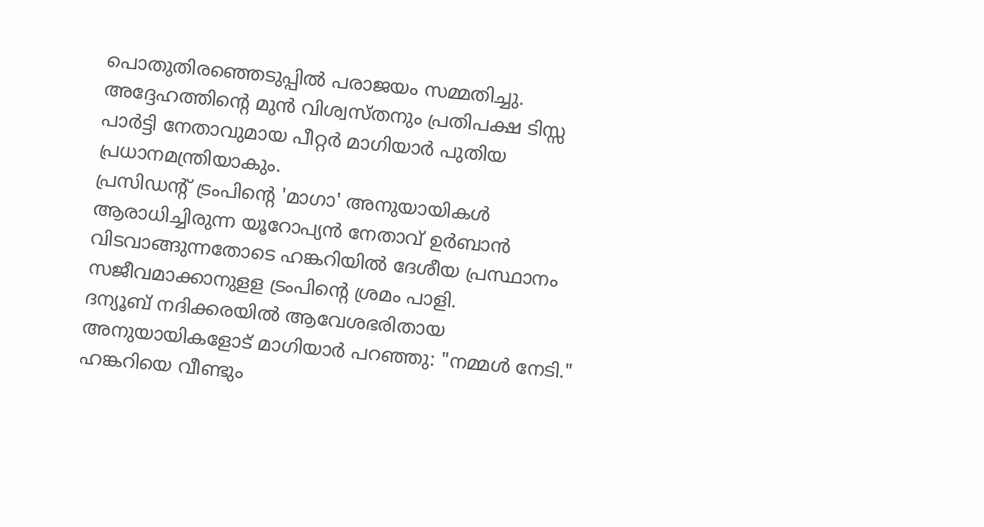പൊതുതിരഞ്ഞെടുപ്പിൽ പരാജയം സമ്മതിച്ചു. അദ്ദേഹത്തിന്റെ മുൻ വിശ്വസ്തനും പ്രതിപക്ഷ ടിസ്സ പാർട്ടി നേതാവുമായ പീറ്റർ മാഗിയാർ പുതിയ പ്രധാനമന്ത്രിയാകും.
പ്രസിഡന്റ് ട്രംപിന്റെ 'മാഗാ' അനുയായികൾ ആരാധിച്ചിരുന്ന യൂറോപ്യൻ നേതാവ് ഉർബാൻ വിടവാങ്ങുന്നതോടെ ഹങ്കറിയിൽ ദേശീയ പ്രസ്ഥാനം സജീവമാക്കാനുളള ട്രംപിന്റെ ശ്രമം പാളി.
ദന്യൂബ് നദിക്കരയിൽ ആവേശഭരിതായ അനുയായികളോട് മാഗിയാർ പറഞ്ഞു: "നമ്മൾ നേടി." ഹങ്കറിയെ വീണ്ടും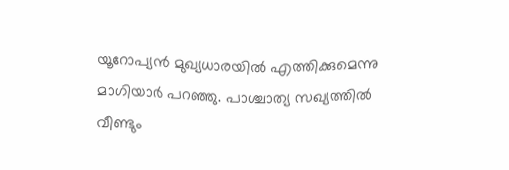യൂറോപ്യൻ മുഖ്യധാരയിൽ എത്തിക്കുമെന്നു മാഗിയാർ പറഞ്ഞു. പാശ്ചാത്യ സഖ്യത്തിൽ വീണ്ടും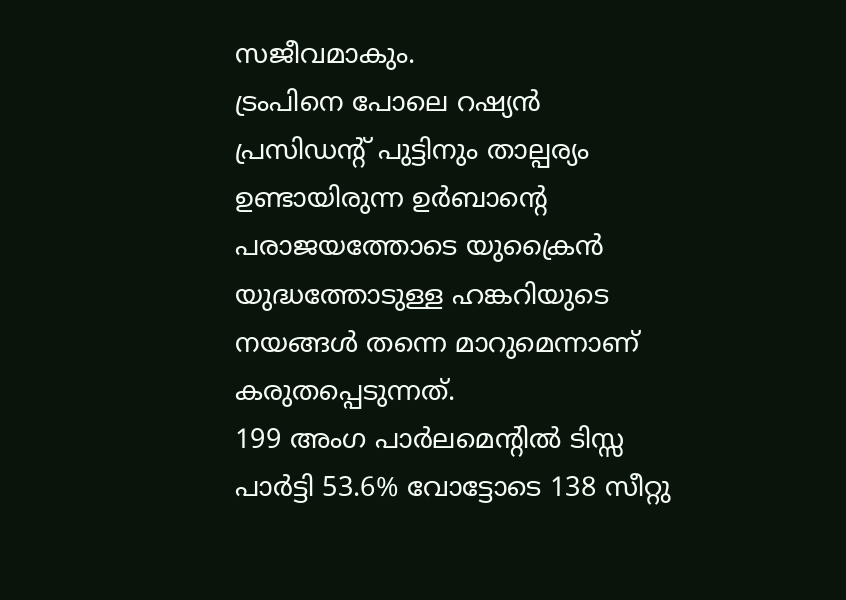സജീവമാകും.
ട്രംപിനെ പോലെ റഷ്യൻ പ്രസിഡന്റ് പുട്ടിനും താല്പര്യം ഉണ്ടായിരുന്ന ഉർബാന്റെ പരാജയത്തോടെ യുക്രൈൻ യുദ്ധത്തോടുള്ള ഹങ്കറിയുടെ നയങ്ങൾ തന്നെ മാറുമെന്നാണ് കരുതപ്പെടുന്നത്.
199 അംഗ പാർലമെന്റിൽ ടിസ്സ പാർട്ടി 53.6% വോട്ടോടെ 138 സീറ്റു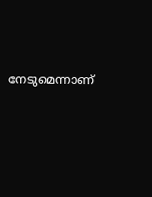നേടുമെന്നാണ്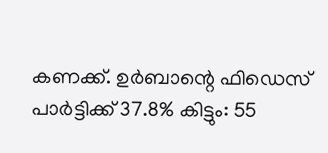കണക്ക്. ഉർബാന്റെ ഫിഡെസ് പാർട്ടിക്ക് 37.8% കിട്ടും: 55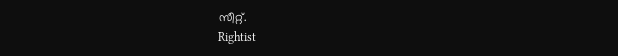സീറ്റ്.
Rightist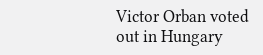Victor Orban voted out in Hungary